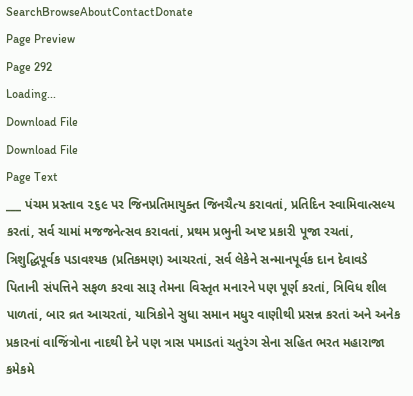SearchBrowseAboutContactDonate
Page Preview
Page 292
Loading...
Download File
Download File
Page Text
___ પંચમ પ્રસ્તાવ ૨૬૯ પર જિનપ્રતિમાયુક્ત જિનચૈત્ય કરાવતાં, પ્રતિદિન સ્વામિવાત્સલ્ય કરતાં, સર્વ ચામાં મજજનેત્સવ કરાવતાં, પ્રથમ પ્રભુની અષ્ટ પ્રકારી પૂજા રચતાં, ત્રિશુદ્ધિપૂર્વક પડાવશ્યક (પ્રતિકમણ) આચરતાં, સર્વ લેકેને સન્માનપૂર્વક દાન દેવાવડે પિતાની સંપત્તિને સફળ કરવા સારૂ તેમના વિસ્તૃત મનારને પણ પૂર્ણ કરતાં, ત્રિવિધ શીલ પાળતાં, બાર વ્રત આચરતાં, યાત્રિકોને સુધા સમાન મધુર વાણીથી પ્રસન્ન કરતાં અને અનેક પ્રકારનાં વાજિંત્રોના નાદથી દેને પણ ત્રાસ પમાડતાં ચતુરંગ સેના સહિત ભરત મહારાજા કમેકમે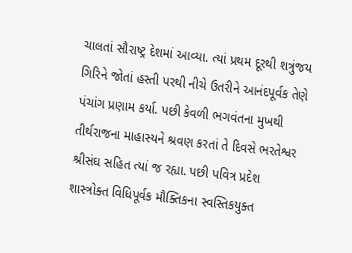ચાલતાં સૌરાષ્ટ્ર દેશમાં આવ્યા. ત્યાં પ્રથમ દૂરથી શત્રુંજય ગિરિને જોતાં હસ્તી પરથી નીચે ઉતરીને આનંદપૂર્વક તેણે પંચાંગ પ્રણામ કર્યા. પછી કેવળી ભગવંતના મુખથી તીર્થરાજના માહાસ્યને શ્રવણ કરતાં તે દિવસે ભરતેશ્વર શ્રીસંઘ સહિત ત્યાં જ રહ્યા. પછી પવિત્ર પ્રદેશ શાસ્ત્રોક્ત વિધિપૂર્વક મૌક્તિકના સ્વસ્તિકયુક્ત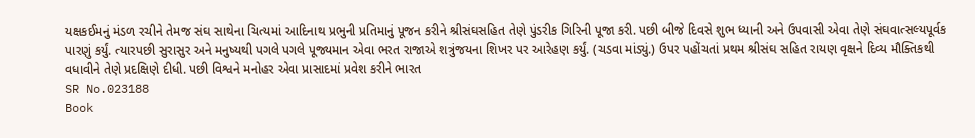યક્ષકઈમનું મંડળ રચીને તેમજ સંઘ સાથેના ચિત્યમાં આદિનાથ પ્રભુની પ્રતિમાનું પૂજન કરીને શ્રીસંઘસહિત તેણે પુંડરીક ગિરિની પૂજા કરી. પછી બીજે દિવસે શુભ ધ્યાની અને ઉપવાસી એવા તેણે સંઘવાત્સલ્યપૂર્વક પારણું કર્યું. ત્યારપછી સુરાસુર અને મનુષ્યથી પગલે પગલે પૂજ્યમાન એવા ભરત રાજાએ શત્રુંજયના શિખર પર આરેહણ કર્યું. (ચડવા માંડ્યું.) ઉપર પહોંચતાં પ્રથમ શ્રીસંઘ સહિત રાયણ વૃક્ષને દિવ્ય મૌક્તિકથી વધાવીને તેણે પ્રદક્ષિણે દીધી. પછી વિશ્વને મનોહર એવા પ્રાસાદમાં પ્રવેશ કરીને ભારત
SR No.023188
Book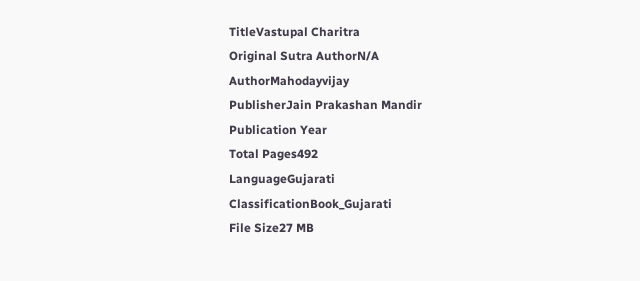TitleVastupal Charitra
Original Sutra AuthorN/A
AuthorMahodayvijay
PublisherJain Prakashan Mandir
Publication Year
Total Pages492
LanguageGujarati
ClassificationBook_Gujarati
File Size27 MB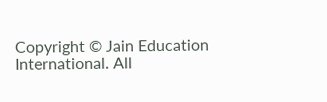Copyright © Jain Education International. All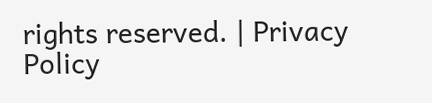rights reserved. | Privacy Policy